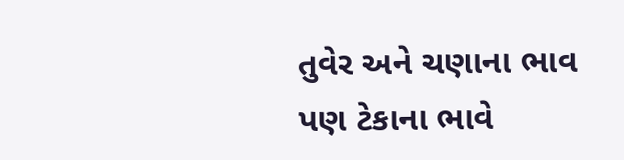તુવેર અને ચણાના ભાવ પણ ટેકાના ભાવે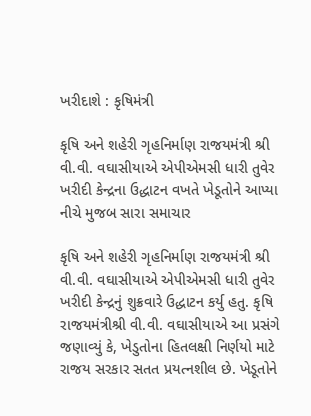ખરીદાશે : કૃષિમંત્રી

કૃષિ અને શહેરી ગૃહનિર્માણ રાજયમંત્રી શ્રી વી.વી. વઘાસીયાએ એપીએમસી ધારી તુવેર ખરીદી કેન્દ્રના ઉદ્ધાટન વખતે ખેડૂતોને આપ્યા નીચે મુજબ સારા સમાચાર

કૃષિ અને શહેરી ગૃહનિર્માણ રાજયમંત્રી શ્રી વી.વી. વઘાસીયાએ એપીએમસી ધારી તુવેર ખરીદી કેન્દ્રનું શુક્રવારે ઉદ્ધાટન કર્યુ હતુ. કૃષિ રાજયમંત્રીશ્રી વી.વી. વઘાસીયાએ આ પ્રસંગે જણાવ્યું કે, ખેડુતોના હિતલક્ષી નિર્ણયો માટે
રાજય સરકાર સતત પ્રયત્‍નશીલ છે. ખેડૂતોને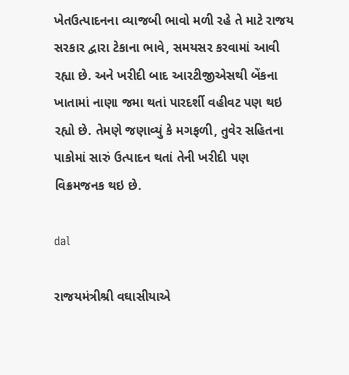ખેતઉત્‍પાદનના વ્‍યાજબી ભાવો મળી રહે તે માટે રાજય સરકાર દ્વારા ટેકાના ભાવે, સમયસર કરવામાં આવી રહ્યા છે. અને ખરીદી બાદ આરટીજીએસથી બેંકના ખાતામાં નાણા જમા થતાં પારદર્શી વહીવટ પણ થઇ રહ્યો છે. તેમણે જણાવ્યું કે મગફળી, તુવેર સહિતના પાકોમાં સારું ઉત્પાદન થતાં તેની ખરીદી પણ વિક્રમજનક થઇ છે.

dal

રાજયમંત્રીશ્રી વઘાસીયાએ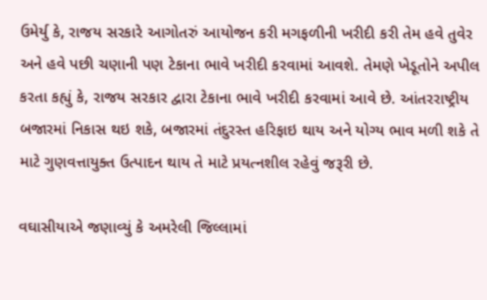ઉમેર્યુ કે, રાજય સરકારે આગોતરું આયોજન કરી મગફળીની ખરીદી કરી તેમ હવે તુવેર અને હવે પછી ચણાની પણ ટેકાના ભાવે ખરીદી કરવામાં આવશે. તેમણે ખેડૂતોને અપીલ કરતા કહ્યું કે, રાજય સરકાર દ્વારા ટેકાના ભાવે ખરીદી કરવામાં આવે છે. આંતરરાષ્‍ટ્રીય બજારમાં નિકાસ થઇ શકે, બજારમાં તંદુરસ્ત હરિફાઇ થાય અને યોગ્ય ભાવ મળી શકે તે માટે ગુણવત્તાયુક્ત ઉત્‍પાદન થાય તે માટે પ્રયત્નશીલ રહેવું જરૂરી છે.

વઘાસીયાએ જણાવ્યું કે અમરેલી જિલ્‍લામાં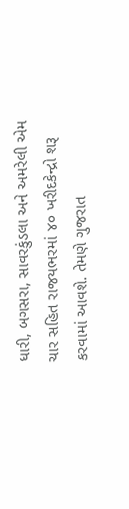ધારી, બગસરા, સાવરકુંડલા અને અમરેલી એમ ચાર સહિત રાજયભરમાં ૪૦ ખરીદકેન્‍દ્રો શરૂ કરવામાં આવશે. તેમણે ગુજરાત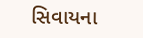સિવાયના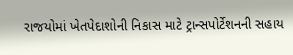રાજયોમાં ખેતપેદાશોની નિકાસ માટે ટ્રાન્સપોર્ટેશનની સહાય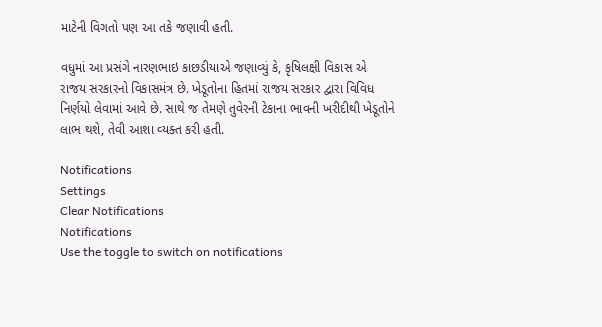માટેની વિગતો પણ આ તકે જણાવી હતી.

વધુમાં આ પ્રસંગે નારણભાઇ કાછડીયાએ જણાવ્યું કે, કૃષિલક્ષી વિકાસ એ રાજય સરકારનો વિકાસમંત્ર છે. ખેડૂતોના હિતમાં રાજય સરકાર દ્વારા વિવિધ નિર્ણયો લેવામાં આવે છે. સાથે જ તેમણે તુવેરની ટેકાના ભાવની ખરીદીથી ખેડૂતોને લાભ થશે, તેવી આશા વ્‍યક્ત કરી હતી.

Notifications
Settings
Clear Notifications
Notifications
Use the toggle to switch on notifications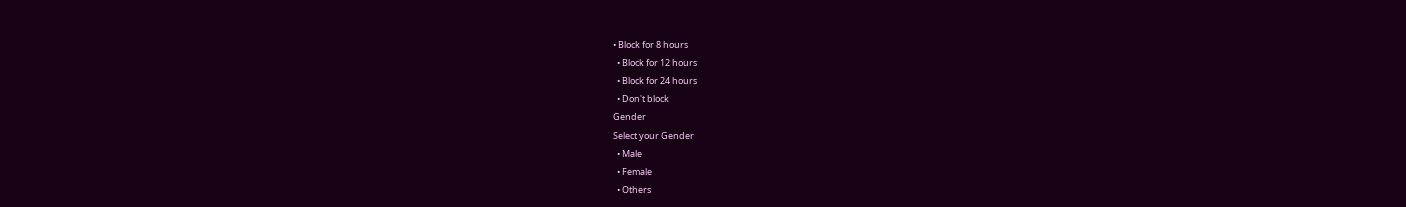• Block for 8 hours
  • Block for 12 hours
  • Block for 24 hours
  • Don't block
Gender
Select your Gender
  • Male
  • Female
  • Others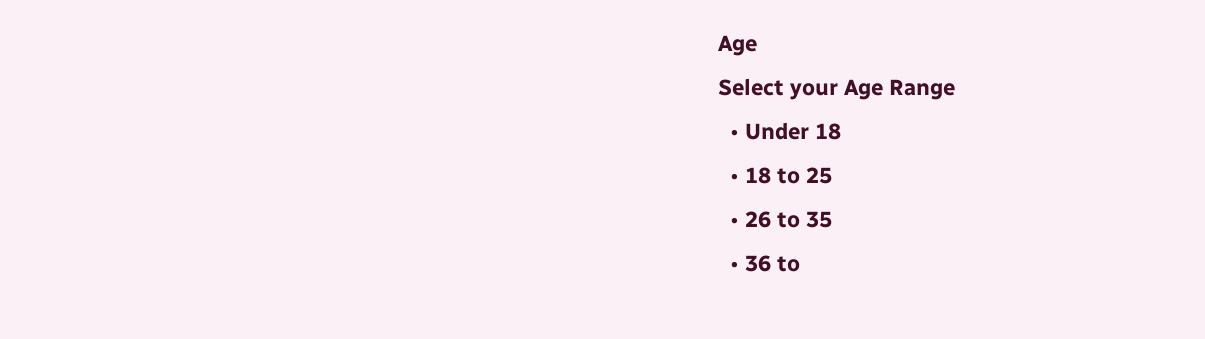Age
Select your Age Range
  • Under 18
  • 18 to 25
  • 26 to 35
  • 36 to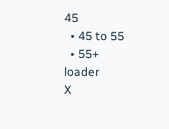45
  • 45 to 55
  • 55+
loader
X